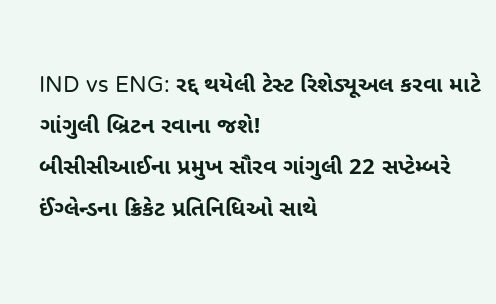IND vs ENG: રદ્દ થયેલી ટેસ્ટ રિશેડ્યૂઅલ કરવા માટે ગાંગુલી બ્રિટન રવાના જશે!
બીસીસીઆઈના પ્રમુખ સૌરવ ગાંગુલી 22 સપ્ટેમ્બરે ઈંગ્લેન્ડના ક્રિકેટ પ્રતિનિધિઓ સાથે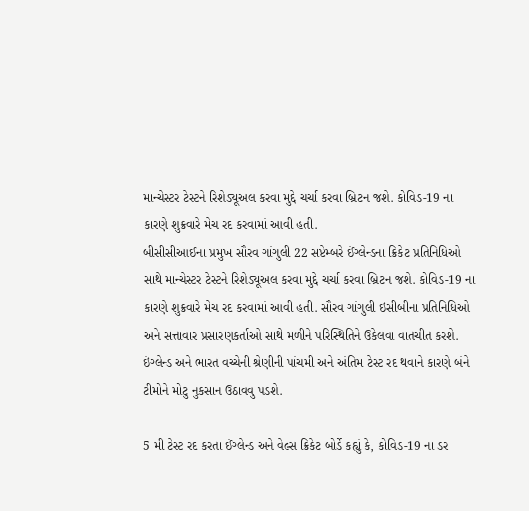માન્ચેસ્ટર ટેસ્ટને રિશેડ્યૂઅલ કરવા મુદ્દે ચર્ચા કરવા બ્રિટન જશે. કોવિડ-19 ના કારણે શુક્રવારે મેચ રદ કરવામાં આવી હતી.
બીસીસીઆઈના પ્રમુખ સૌરવ ગાંગુલી 22 સપ્ટેમ્બરે ઈંગ્લેન્ડના ક્રિકેટ પ્રતિનિધિઓ સાથે માન્ચેસ્ટર ટેસ્ટને રિશેડ્યૂઅલ કરવા મુદ્દે ચર્ચા કરવા બ્રિટન જશે. કોવિડ-19 ના કારણે શુક્રવારે મેચ રદ કરવામાં આવી હતી. સૌરવ ગાંગુલી ઇસીબીના પ્રતિનિધિઓ અને સત્તાવાર પ્રસારણકર્તાઓ સાથે મળીને પરિસ્થિતિને ઉકેલવા વાતચીત કરશે. ઇંગ્લેન્ડ અને ભારત વચ્ચેની શ્રેણીની પાંચમી અને અંતિમ ટેસ્ટ રદ થવાને કારણે બંને ટીમોને મોટુ નુકસાન ઉઠાવવુ પડશે.

5 મી ટેસ્ટ રદ કરતા ઈંગ્લેન્ડ અને વેલ્સ ક્રિકેટ બોર્ડે કહ્યું કે, કોવિડ-19 ના ડર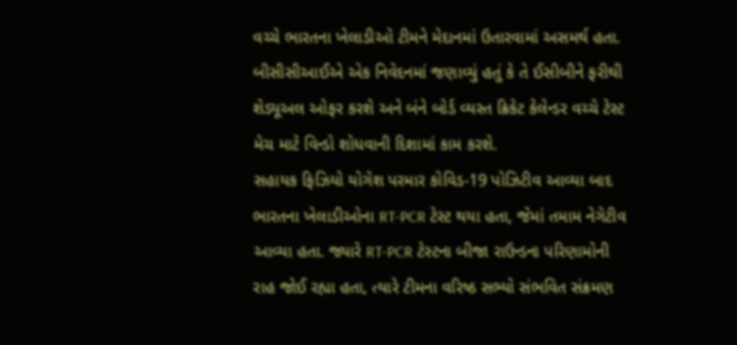વચ્ચે ભારતના ખેલાડીઓ ટીમને મેદાનમાં ઉતારવામાં અસમર્થ હતા. બીસીસીઆઈએ એક નિવેદનમાં જણાવ્યું હતું કે તે ઈસીબીને ફરીથી શેડ્યૂઅલ ઓફર કરશે અને બંને બોર્ડ વ્યસ્ત ક્રિકેટ કેલેન્ડર વચ્ચે ટેસ્ટ મેચ માટે વિન્ડો શોધવાની દિશામાં કામ કરશે.
સહાયક ફિઝિયો યોગેશ પરમાર કોવિડ-19 પોઝિટીવ આવ્યા બાદ ભારતના ખેલાડીઓના RT-PCR ટેસ્ટ થયા હતા, જેમાં તમામ નેગેટીવ આવ્યા હતા. જ્યારે RT-PCR ટેસ્ટના બીજા રાઉન્ડના પરિણામોની રાહ જોઈ રહ્યા હતા, ત્યારે ટીમના વરિષ્ઠ સભ્યો સંભવિત સંક્રમણ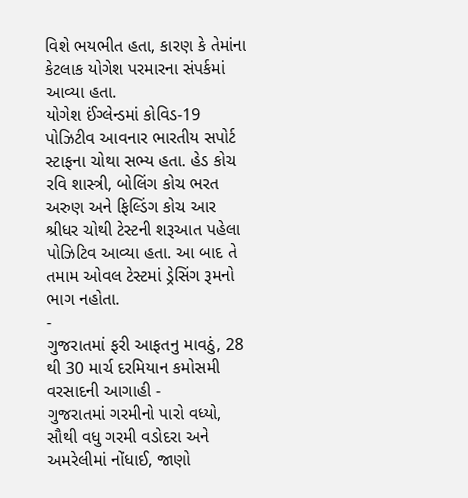વિશે ભયભીત હતા, કારણ કે તેમાંના કેટલાક યોગેશ પરમારના સંપર્કમાં આવ્યા હતા.
યોગેશ ઈંગ્લેન્ડમાં કોવિડ-19 પોઝિટીવ આવનાર ભારતીય સપોર્ટ સ્ટાફના ચોથા સભ્ય હતા. હેડ કોચ રવિ શાસ્ત્રી, બોલિંગ કોચ ભરત અરુણ અને ફિલ્ડિંગ કોચ આર શ્રીધર ચોથી ટેસ્ટની શરૂઆત પહેલા પોઝિટિવ આવ્યા હતા. આ બાદ તે તમામ ઓવલ ટેસ્ટમાં ડ્રેસિંગ રૂમનો ભાગ નહોતા.
-
ગુજરાતમાં ફરી આફતનુ માવઠું, 28 થી 30 માર્ચ દરમિયાન કમોસમી વરસાદની આગાહી -
ગુજરાતમાં ગરમીનો પારો વધ્યો, સૌથી વધુ ગરમી વડોદરા અને અમરેલીમાં નોંધાઈ, જાણો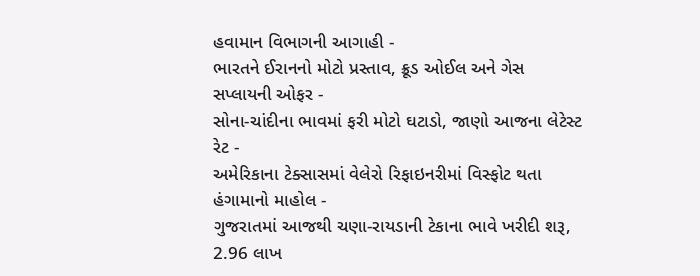હવામાન વિભાગની આગાહી -
ભારતને ઈરાનનો મોટો પ્રસ્તાવ, ક્રૂડ ઓઈલ અને ગેસ સપ્લાયની ઓફર -
સોના-ચાંદીના ભાવમાં ફરી મોટો ઘટાડો, જાણો આજના લેટેસ્ટ રેટ -
અમેરિકાના ટેક્સાસમાં વેલેરો રિફાઇનરીમાં વિસ્ફોટ થતા હંગામાનો માહોલ -
ગુજરાતમાં આજથી ચણા-રાયડાની ટેકાના ભાવે ખરીદી શરૂ, 2.96 લાખ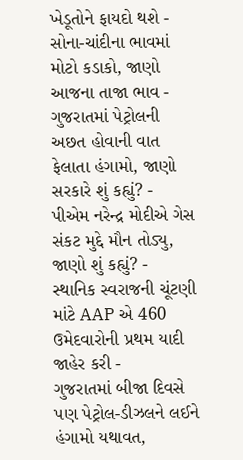ખેડૂતોને ફાયદો થશે -
સોના-ચાંદીના ભાવમાં મોટો કડાકો, જાણો આજના તાજા ભાવ -
ગુજરાતમાં પેટ્રોલની અછત હોવાની વાત ફેલાતા હંગામો, જાણો સરકારે શું કહ્યું? -
પીએમ નરેન્દ્ર મોદીએ ગેસ સંકટ મુદ્દે મૌન તોડ્યુ, જાણો શું કહ્યું? -
સ્થાનિક સ્વરાજની ચૂંટણી માંટે AAP એ 460 ઉમેદવારોની પ્રથમ યાદી જાહેર કરી -
ગુજરાતમાં બીજા દિવસે પણ પેટ્રોલ-ડીઝલને લઈને હંગામો યથાવત,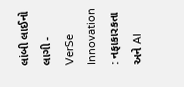લાંબી લાઈનો લાગી -
VerSe Innovation : નફાકારકતા અને AI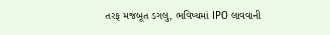તરફ મજબૂત ડગલુ, ભવિષ્યમાં IPO લાવવાની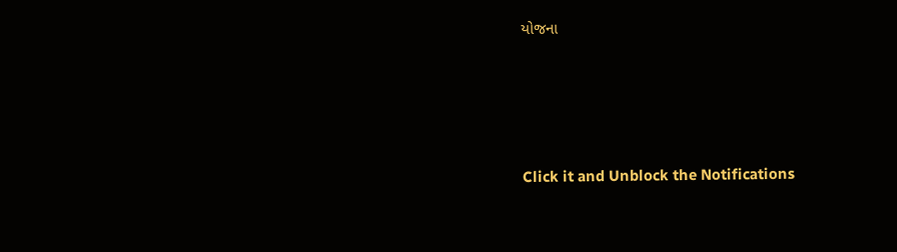યોજના








Click it and Unblock the Notifications